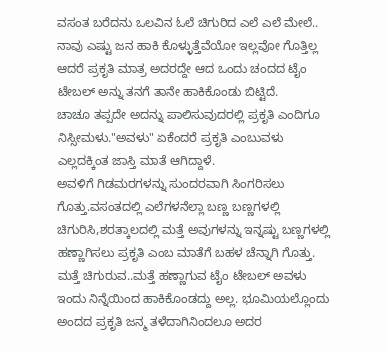ವಸಂತ ಬರೆದನು ಒಲವಿನ ಓಲೆ ಚಿಗುರಿದ ಎಲೆ ಎಲೆ ಮೇಲೆ..
ನಾವು ಎಷ್ಟು ಜನ ಹಾಕಿ ಕೊಳ್ಳುತ್ತೆವೆಯೋ ಇಲ್ಲವೋ ಗೊತ್ತಿಲ್ಲ ಆದರೆ ಪ್ರಕೃತಿ ಮಾತ್ರ ಅದರದ್ದೇ ಆದ ಒಂದು ಚಂದದ ಟೈಂ ಟೇಬಲ್ ಅನ್ನು ತನಗೆ ತಾನೇ ಹಾಕಿಕೊಂಡು ಬಿಟ್ಟಿದೆ.
ಚಾಚೂ ತಪ್ಪದೇ ಅದನ್ನು ಪಾಲಿಸುವುದರಲ್ಲಿ ಪ್ರಕೃತಿ ಎಂದಿಗೂ ನಿಸ್ಸೀಮಳು."ಅವಳು" ಏಕೆಂದರೆ ಪ್ರಕೃತಿ ಎಂಬುವಳು ಎಲ್ಲದಕ್ಕಿಂತ ಜಾಸ್ತಿ ಮಾತೆ ಆಗಿದ್ದಾಳೆ.
ಅವಳಿಗೆ ಗಿಡಮರಗಳನ್ನು ಸುಂದರವಾಗಿ ಸಿಂಗರಿಸಲು ಗೊತ್ತು.ವಸಂತದಲ್ಲಿ ಎಲೆಗಳನೆಲ್ಲಾ ಬಣ್ಣ ಬಣ್ಣಗಳಲ್ಲಿ ಚಿಗುರಿಸಿ,ಶರತ್ಕಾಲದಲ್ಲಿ ಮತ್ತೆ ಅವುಗಳನ್ನು ಇನ್ನಷ್ಟು ಬಣ್ಣಗಳಲ್ಲಿ ಹಣ್ಣಾಗಿಸಲು ಪ್ರಕೃತಿ ಎಂಬ ಮಾತೆಗೆ ಬಹಳ ಚೆನ್ನಾಗಿ ಗೊತ್ತು.
ಮತ್ತೆ ಚಿಗುರುವ..ಮತ್ತೆ ಹಣ್ಣಾಗುವ ಟೈಂ ಟೇಬಲ್ ಅವಳು ಇಂದು ನಿನ್ನೆಯಿಂದ ಹಾಕಿಕೊಂಡದ್ದು ಅಲ್ಲ. ಭೂಮಿಯಲ್ಲೊಂದು ಅಂದದ ಪ್ರಕೃತಿ ಜನ್ಮ ತಳೆದಾಗಿನಿಂದಲೂ ಅದರ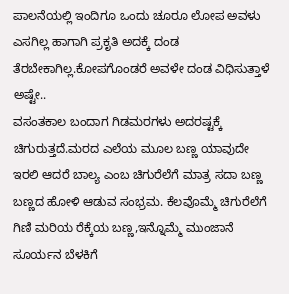ಪಾಲನೆಯಲ್ಲಿ ಇಂದಿಗೂ ಒಂದು ಚೂರೂ ಲೋಪ ಅವಳು ಎಸಗಿಲ್ಲ ಹಾಗಾಗಿ ಪ್ರಕೃತಿ ಅದಕ್ಕೆ ದಂಡ ತೆರಬೇಕಾಗಿಲ್ಲ.ಕೋಪಗೊಂಡರೆ ಅವಳೇ ದಂಡ ವಿಧಿಸುತ್ತಾಳೆ ಅಷ್ಟೇ..
ವಸಂತಕಾಲ ಬಂದಾಗ ಗಿಡಮರಗಳು ಅದರಷ್ಟಕ್ಕೆ ಚಿಗುರುತ್ತದೆ.ಮರದ ಎಲೆಯ ಮೂಲ ಬಣ್ಣ ಯಾವುದೇ ಇರಲಿ ಆದರೆ ಬಾಲ್ಯ ಎಂಬ ಚಿಗುರೆಲೆಗೆ ಮಾತ್ರ ಸದಾ ಬಣ್ಣ ಬಣ್ಣದ ಹೋಳಿ ಆಡುವ ಸಂಭ್ರಮ. ಕೆಲವೊಮ್ಮೆ ಚಿಗುರೆಲೆಗೆ ಗಿಣಿ ಮರಿಯ ರೆಕ್ಕೆಯ ಬಣ್ಣ,ಇನ್ನೊಮ್ಮೆ ಮುಂಜಾನೆ ಸೂರ್ಯನ ಬೆಳಕಿಗೆ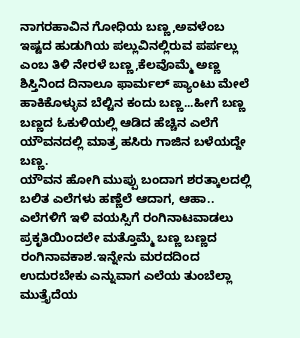ನಾಗರಹಾವಿನ ಗೋಧಿಯ ಬಣ್ಣ,ಅವಳೆಂಬ ಇಷ್ಟದ ಹುಡುಗಿಯ ಪಲ್ಲುವಿನಲ್ಲಿರುವ ಪರ್ಪಲ್ಲು ಎಂಬ ತಿಳಿ ನೇರಳೆ ಬಣ್ಣ,ಕೆಲವೊಮ್ಮೆ ಅಣ್ಣ ಶಿಸ್ತಿನಿಂದ ದಿನಾಲೂ ಫಾರ್ಮಲ್ ಪ್ಯಾಂಟು ಮೇಲೆ ಹಾಕಿಕೊಳ್ಳುವ ಬೆಲ್ಟಿನ ಕಂದು ಬಣ್ಣ...ಹೀಗೆ ಬಣ್ಣ ಬಣ್ಣದ ಓಕುಳಿಯಲ್ಲಿ ಆಡಿದ ಹೆಚ್ಚಿನ ಎಲೆಗೆ ಯೌವನದಲ್ಲಿ ಮಾತ್ರ ಹಸಿರು ಗಾಜಿನ ಬಳೆಯದ್ದೇ ಬಣ್ಣ.
ಯೌವನ ಹೋಗಿ ಮುಪ್ಪು ಬಂದಾಗ ಶರತ್ಕಾಲದಲ್ಲಿ ಬಲಿತ ಎಲೆಗಳು ಹಣ್ಣೆಲೆ ಆದಾಗ, ಆಹಾ.. ಎಲೆಗಳಿಗೆ ಇಳಿ ವಯಸ್ಸಿಗೆ ರಂಗಿನಾಟವಾಡಲು ಪ್ರಕೃತಿಯಿಂದಲೇ ಮತ್ತೊಮ್ಮೆ ಬಣ್ಣ ಬಣ್ಣದ ರಂಗಿನಾವಕಾಶ.ಇನ್ನೇನು ಮರದದಿಂದ ಉದುರಬೇಕು ಎನ್ನುವಾಗ ಎಲೆಯ ತುಂಬೆಲ್ಲಾ ಮುತ್ತೈದೆಯ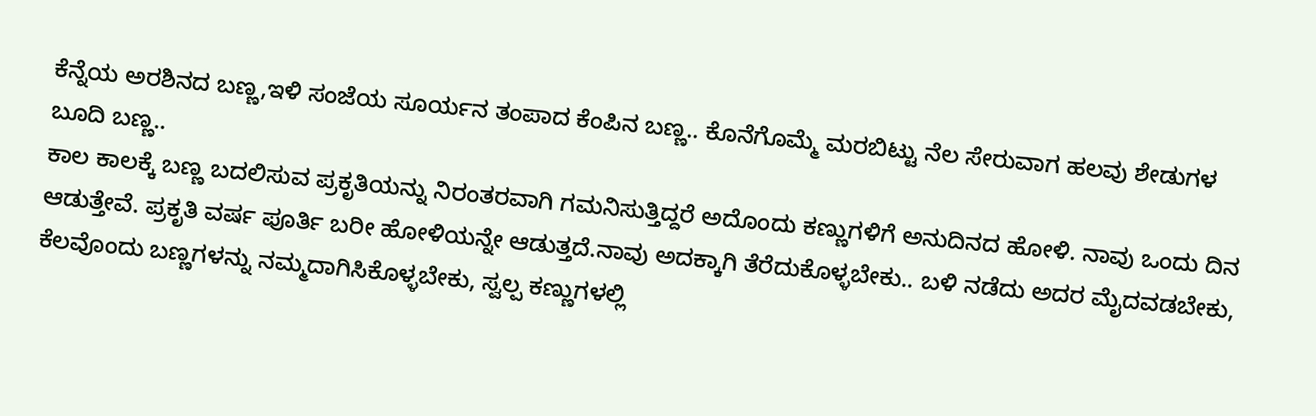ಕೆನ್ನೆಯ ಅರಶಿನದ ಬಣ್ಣ,ಇಳಿ ಸಂಜೆಯ ಸೂರ್ಯನ ತಂಪಾದ ಕೆಂಪಿನ ಬಣ್ಣ.. ಕೊನೆಗೊಮ್ಮೆ ಮರಬಿಟ್ಟು ನೆಲ ಸೇರುವಾಗ ಹಲವು ಶೇಡುಗಳ ಬೂದಿ ಬಣ್ಣ..
ಕಾಲ ಕಾಲಕ್ಕೆ ಬಣ್ಣ ಬದಲಿಸುವ ಪ್ರಕೃತಿಯನ್ನು ನಿರಂತರವಾಗಿ ಗಮನಿಸುತ್ತಿದ್ದರೆ ಅದೊಂದು ಕಣ್ಣುಗಳಿಗೆ ಅನುದಿನದ ಹೋಳಿ. ನಾವು ಒಂದು ದಿನ ಆಡುತ್ತೇವೆ. ಪ್ರಕೃತಿ ವರ್ಷ ಪೂರ್ತಿ ಬರೀ ಹೋಳಿಯನ್ನೇ ಆಡುತ್ತದೆ.ನಾವು ಅದಕ್ಕಾಗಿ ತೆರೆದುಕೊಳ್ಳಬೇಕು.. ಬಳಿ ನಡೆದು ಅದರ ಮೈದವಡಬೇಕು, ಕೆಲವೊಂದು ಬಣ್ಣಗಳನ್ನು ನಮ್ಮದಾಗಿಸಿಕೊಳ್ಳಬೇಕು, ಸ್ವಲ್ಪ ಕಣ್ಣುಗಳಲ್ಲಿ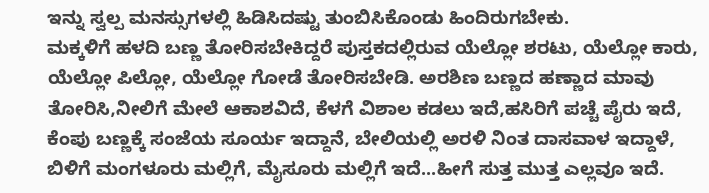ಇನ್ನು ಸ್ವಲ್ಪ ಮನಸ್ಸುಗಳಲ್ಲಿ ಹಿಡಿಸಿದಷ್ಟು ತುಂಬಿಸಿಕೊಂಡು ಹಿಂದಿರುಗಬೇಕು.
ಮಕ್ಕಳಿಗೆ ಹಳದಿ ಬಣ್ಣ ತೋರಿಸಬೇಕಿದ್ದರೆ ಪುಸ್ತಕದಲ್ಲಿರುವ ಯೆಲ್ಲೋ ಶರಟು, ಯೆಲ್ಲೋ ಕಾರು, ಯೆಲ್ಲೋ ಪಿಲ್ಲೋ, ಯೆಲ್ಲೋ ಗೋಡೆ ತೋರಿಸಬೇಡಿ. ಅರಶಿಣ ಬಣ್ಣದ ಹಣ್ಣಾದ ಮಾವು ತೋರಿಸಿ,ನೀಲಿಗೆ ಮೇಲೆ ಆಕಾಶವಿದೆ, ಕೆಳಗೆ ವಿಶಾಲ ಕಡಲು ಇದೆ,ಹಸಿರಿಗೆ ಪಚ್ಚೆ ಪೈರು ಇದೆ, ಕೆಂಪು ಬಣ್ಣಕ್ಕೆ ಸಂಜೆಯ ಸೂರ್ಯ ಇದ್ದಾನೆ, ಬೇಲಿಯಲ್ಲಿ ಅರಳಿ ನಿಂತ ದಾಸವಾಳ ಇದ್ದಾಳೆ, ಬಿಳಿಗೆ ಮಂಗಳೂರು ಮಲ್ಲಿಗೆ, ಮೈಸೂರು ಮಲ್ಲಿಗೆ ಇದೆ...ಹೀಗೆ ಸುತ್ತ ಮುತ್ತ ಎಲ್ಲವೂ ಇದೆ.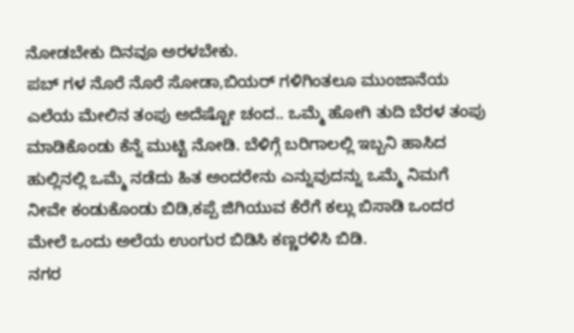ನೋಡಬೇಕು ದಿನವೂ ಅರಳಬೇಕು.
ಪಬ್ ಗಳ ನೊರೆ ನೊರೆ ಸೋಡಾ,ಬಿಯರ್ ಗಳಿಗಿಂತಲೂ ಮುಂಜಾನೆಯ ಎಲೆಯ ಮೇಲಿನ ತಂಪು ಅದೆಷ್ಟೋ ಚಂದ.. ಒಮ್ಮೆ ಹೋಗಿ ತುದಿ ಬೆರಳ ತಂಪು ಮಾಡಿಕೊಂಡು ಕೆನ್ನೆ ಮುಟ್ಟಿ ನೋಡಿ. ಬೆಳಿಗ್ಗೆ ಬರಿಗಾಲಲ್ಲಿ ಇಬ್ಬನಿ ಹಾಸಿದ ಹುಲ್ಲಿನಲ್ಲಿ ಒಮ್ಮೆ ನಡೆದು ಹಿತ ಅಂದರೇನು ಎನ್ನುವುದನ್ನು ಒಮ್ಮೆ ನಿಮಗೆ ನೀವೇ ಕಂಡುಕೊಂಡು ಬಿಡಿ,ಕಪ್ಪೆ ಜಿಗಿಯುವ ಕೆರೆಗೆ ಕಲ್ಲು ಬಿಸಾಡಿ ಒಂದರ ಮೇಲೆ ಒಂದು ಅಲೆಯ ಉಂಗುರ ಬಿಡಿಸಿ ಕಣ್ಣರಳಿಸಿ ಬಿಡಿ.
ನಗರ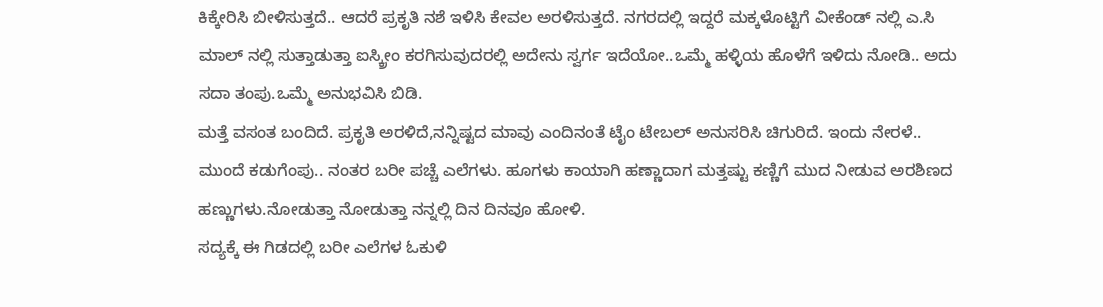ಕಿಕ್ಕೇರಿಸಿ ಬೀಳಿಸುತ್ತದೆ.. ಆದರೆ ಪ್ರಕೃತಿ ನಶೆ ಇಳಿಸಿ ಕೇವಲ ಅರಳಿಸುತ್ತದೆ. ನಗರದಲ್ಲಿ ಇದ್ದರೆ ಮಕ್ಕಳೊಟ್ಟಿಗೆ ವೀಕೆಂಡ್ ನಲ್ಲಿ ಎ.ಸಿ ಮಾಲ್ ನಲ್ಲಿ ಸುತ್ತಾಡುತ್ತಾ ಐಸ್ಕ್ರೀಂ ಕರಗಿಸುವುದರಲ್ಲಿ ಅದೇನು ಸ್ವರ್ಗ ಇದೆಯೋ..ಒಮ್ಮೆ ಹಳ್ಳಿಯ ಹೊಳೆಗೆ ಇಳಿದು ನೋಡಿ.. ಅದು ಸದಾ ತಂಪು.ಒಮ್ಮೆ ಅನುಭವಿಸಿ ಬಿಡಿ.
ಮತ್ತೆ ವಸಂತ ಬಂದಿದೆ. ಪ್ರಕೃತಿ ಅರಳಿದೆ,ನನ್ನಿಷ್ಟದ ಮಾವು ಎಂದಿನಂತೆ ಟೈಂ ಟೇಬಲ್ ಅನುಸರಿಸಿ ಚಿಗುರಿದೆ. ಇಂದು ನೇರಳೆ.. ಮುಂದೆ ಕಡುಗೆಂಪು.. ನಂತರ ಬರೀ ಪಚ್ಚೆ ಎಲೆಗಳು. ಹೂಗಳು ಕಾಯಾಗಿ ಹಣ್ಣಾದಾಗ ಮತ್ತಷ್ಟು ಕಣ್ಣಿಗೆ ಮುದ ನೀಡುವ ಅರಶಿಣದ ಹಣ್ಣುಗಳು.ನೋಡುತ್ತಾ ನೋಡುತ್ತಾ ನನ್ನಲ್ಲಿ ದಿನ ದಿನವೂ ಹೋಳಿ.
ಸದ್ಯಕ್ಕೆ ಈ ಗಿಡದಲ್ಲಿ ಬರೀ ಎಲೆಗಳ ಓಕುಳಿ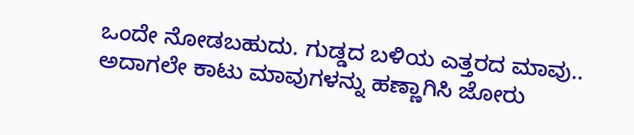ಒಂದೇ ನೋಡಬಹುದು. ಗುಡ್ಡದ ಬಳಿಯ ಎತ್ತರದ ಮಾವು.. ಅದಾಗಲೇ ಕಾಟು ಮಾವುಗಳನ್ನು ಹಣ್ಣಾಗಿಸಿ ಜೋರು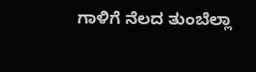ಗಾಳಿಗೆ ನೆಲದ ತುಂಬೆಲ್ಲಾ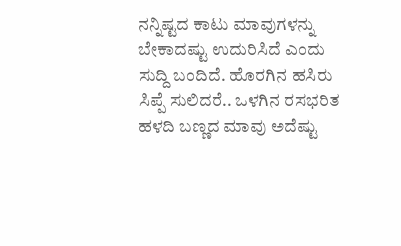ನನ್ನಿಷ್ಟದ ಕಾಟು ಮಾವುಗಳನ್ನು ಬೇಕಾದಷ್ಟು ಉದುರಿಸಿದೆ ಎಂದು ಸುದ್ದಿ ಬಂದಿದೆ. ಹೊರಗಿನ ಹಸಿರು ಸಿಪ್ಪೆ ಸುಲಿದರೆ.. ಒಳಗಿನ ರಸಭರಿತ ಹಳದಿ ಬಣ್ಣದ ಮಾವು ಅದೆಷ್ಟು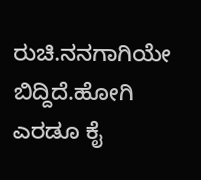ರುಚಿ.ನನಗಾಗಿಯೇ ಬಿದ್ದಿದೆ.ಹೋಗಿ ಎರಡೂ ಕೈ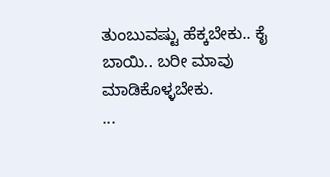ತುಂಬುವಷ್ಟು ಹೆಕ್ಕಬೇಕು.. ಕೈ ಬಾಯಿ.. ಬರೀ ಮಾವು ಮಾಡಿಕೊಳ್ಳಬೇಕು.
...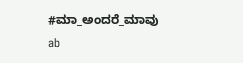#ಮಾ_ಅಂದರೆ_ಮಾವು
ab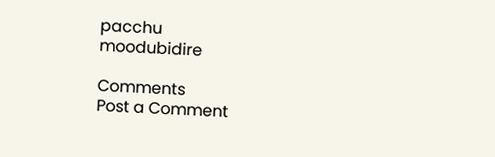pacchu
moodubidire

Comments
Post a Comment